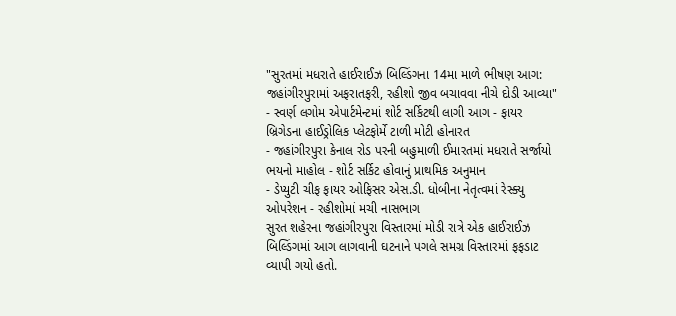"સુરતમાં મધરાતે હાઈરાઈઝ બિલ્ડિંગના 14મા માળે ભીષણ આગ: જહાંગીરપુરામાં અફરાતફરી, રહીશો જીવ બચાવવા નીચે દોડી આવ્યા"
- સ્વર્ણ લગોમ એપાર્ટમેન્ટમાં શોર્ટ સર્કિટથી લાગી આગ - ફાયર બ્રિગેડના હાઈડ્રોલિક પ્લેટફોર્મે ટાળી મોટી હોનારત
- જહાંગીરપુરા કેનાલ રોડ પરની બહુમાળી ઈમારતમાં મધરાતે સર્જાયો ભયનો માહોલ - શોર્ટ સર્કિટ હોવાનું પ્રાથમિક અનુમાન
- ડેપ્યુટી ચીફ ફાયર ઓફિસર એસ.ડી. ધોબીના નેતૃત્વમાં રેસ્ક્યુ ઓપરેશન - રહીશોમાં મચી નાસભાગ
સુરત શહેરના જહાંગીરપુરા વિસ્તારમાં મોડી રાત્રે એક હાઈરાઈઝ બિલ્ડિંગમાં આગ લાગવાની ઘટનાને પગલે સમગ્ર વિસ્તારમાં ફફડાટ વ્યાપી ગયો હતો.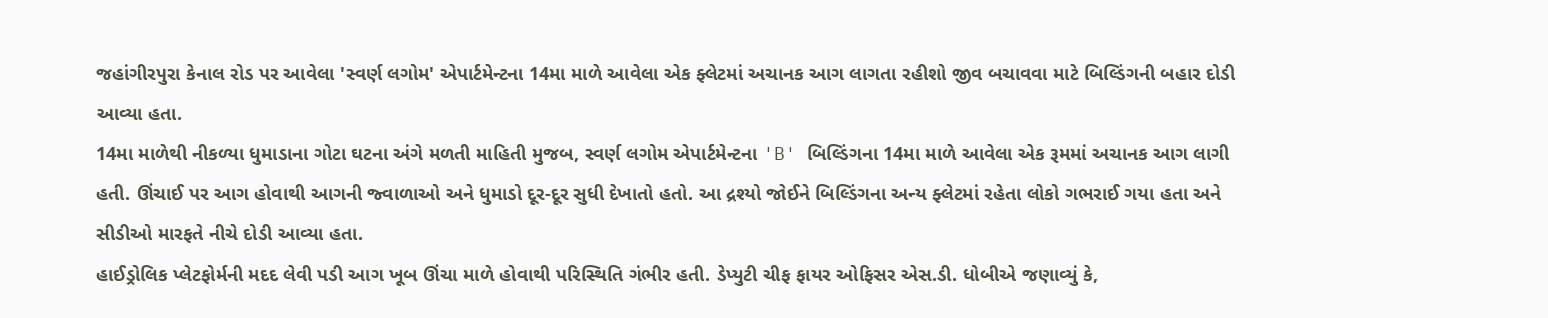જહાંગીરપુરા કેનાલ રોડ પર આવેલા 'સ્વર્ણ લગોમ' એપાર્ટમેન્ટના 14મા માળે આવેલા એક ફ્લેટમાં અચાનક આગ લાગતા રહીશો જીવ બચાવવા માટે બિલ્ડિંગની બહાર દોડી આવ્યા હતા.
14મા માળેથી નીકળ્યા ધુમાડાના ગોટા ઘટના અંગે મળતી માહિતી મુજબ, સ્વર્ણ લગોમ એપાર્ટમેન્ટના 'B' બિલ્ડિંગના 14મા માળે આવેલા એક રૂમમાં અચાનક આગ લાગી હતી. ઊંચાઈ પર આગ હોવાથી આગની જ્વાળાઓ અને ધુમાડો દૂર-દૂર સુધી દેખાતો હતો. આ દ્રશ્યો જોઈને બિલ્ડિંગના અન્ય ફ્લેટમાં રહેતા લોકો ગભરાઈ ગયા હતા અને સીડીઓ મારફતે નીચે દોડી આવ્યા હતા.
હાઈડ્રોલિક પ્લેટફોર્મની મદદ લેવી પડી આગ ખૂબ ઊંચા માળે હોવાથી પરિસ્થિતિ ગંભીર હતી. ડેપ્યુટી ચીફ ફાયર ઓફિસર એસ.ડી. ધોબીએ જણાવ્યું કે,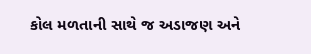કોલ મળતાની સાથે જ અડાજણ અને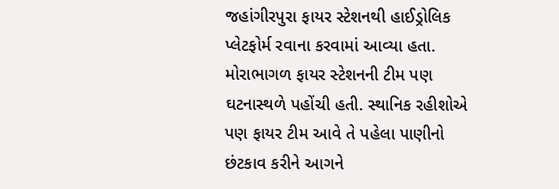જહાંગીરપુરા ફાયર સ્ટેશનથી હાઈડ્રોલિક પ્લેટફોર્મ રવાના કરવામાં આવ્યા હતા. મોરાભાગળ ફાયર સ્ટેશનની ટીમ પણ ઘટનાસ્થળે પહોંચી હતી. સ્થાનિક રહીશોએ પણ ફાયર ટીમ આવે તે પહેલા પાણીનો છંટકાવ કરીને આગને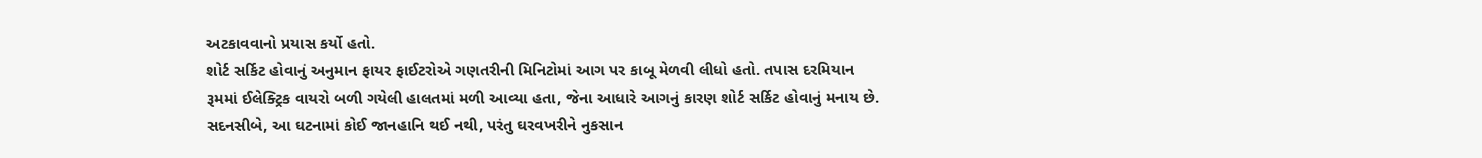અટકાવવાનો પ્રયાસ કર્યો હતો.
શોર્ટ સર્કિટ હોવાનું અનુમાન ફાયર ફાઈટરોએ ગણતરીની મિનિટોમાં આગ પર કાબૂ મેળવી લીધો હતો. તપાસ દરમિયાન રૂમમાં ઈલેક્ટ્રિક વાયરો બળી ગયેલી હાલતમાં મળી આવ્યા હતા, જેના આધારે આગનું કારણ શોર્ટ સર્કિટ હોવાનું મનાય છે. સદનસીબે, આ ઘટનામાં કોઈ જાનહાનિ થઈ નથી, પરંતુ ઘરવખરીને નુકસાન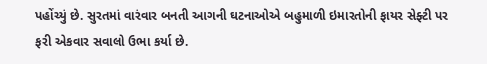પહોંચ્યું છે. સુરતમાં વારંવાર બનતી આગની ઘટનાઓએ બહુમાળી ઇમારતોની ફાયર સેફ્ટી પર ફરી એકવાર સવાલો ઉભા કર્યા છે.